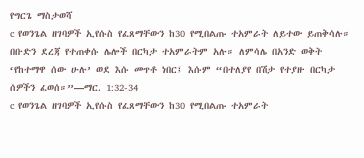የግርጌ ማስታወሻ
c የወንጌል ዘገባዎች ኢየሱስ የፈጸማቸውን ከ30 የሚበልጡ ተአምራት ለይተው ይጠቅሳሉ። በቡድን ደረጃ የተጠቀሱ ሌሎች በርካታ ተአምራትም አሉ። ለምሳሌ በአንድ ወቅት ‘የከተማዋ ሰው ሁሉ’ ወደ እሱ መጥቶ ነበር፤ እሱም “በተለያየ በሽታ የተያዙ በርካታ ሰዎችን ፈወሰ።”—ማር. 1:32-34
c የወንጌል ዘገባዎች ኢየሱስ የፈጸማቸውን ከ30 የሚበልጡ ተአምራት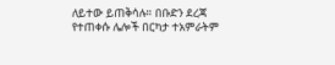ለይተው ይጠቅሳሉ። በቡድን ደረጃ የተጠቀሱ ሌሎች በርካታ ተአምራትም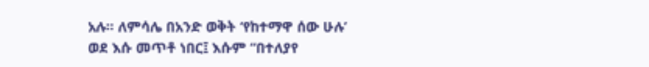አሉ። ለምሳሌ በአንድ ወቅት ‘የከተማዋ ሰው ሁሉ’ ወደ እሱ መጥቶ ነበር፤ እሱም “በተለያየ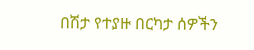በሽታ የተያዙ በርካታ ሰዎችን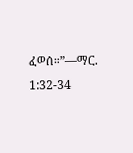ፈወሰ።”—ማር. 1:32-34